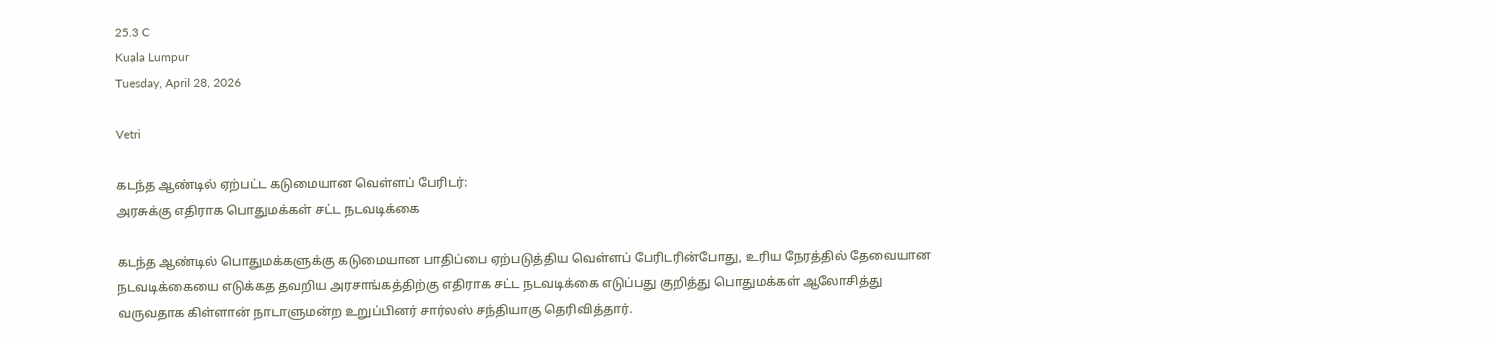25.3 C
Kuala Lumpur
Tuesday, April 28, 2026

Vetri

கடந்த ஆண்டில் ஏற்பட்ட கடுமையான வெள்ளப் பேரிடர்:
அரசுக்கு எதிராக பொதுமக்கள் சட்ட நடவடிக்கை

கடந்த ஆண்டில் பொதுமக்களுக்கு கடுமையான பாதிப்பை ஏற்படுத்திய வெள்ளப் பேரிடரின்போது, உரிய நேரத்தில் தேவையான நடவடிக்கையை எடுக்கத தவறிய அரசாங்கத்திற்கு எதிராக சட்ட நடவடிக்கை எடுப்பது குறித்து பொதுமக்கள் ஆலோசித்து வருவதாக கிள்ளான் நாடாளுமன்ற உறுப்பினர் சார்லஸ் சந்தியாகு தெரிவித்தார்.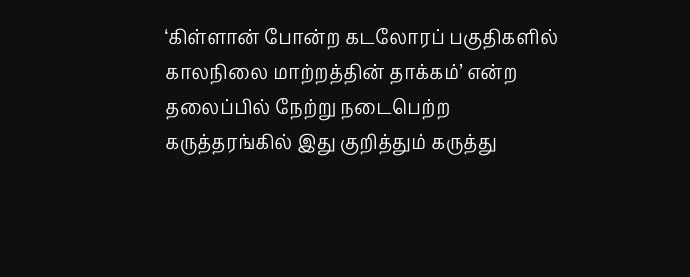‘கிள்ளான் போன்ற கடலோரப் பகுதிகளில் காலநிலை மாற்றத்தின் தாக்கம்’ என்ற தலைப்பில் நேற்று நடைபெற்ற கருத்தரங்கில் இது குறித்தும் கருத்து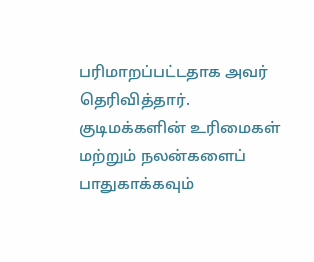பரிமாறப்பட்டதாக அவர் தெரிவித்தார்.
குடிமக்களின் உரிமைகள் மற்றும் நலன்களைப் பாதுகாக்கவும்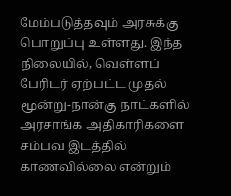மேம்படுத்தவும் அரசுக்கு பொறுப்பு உள்ளது. இந்த நிலையில், வெள்ளப் பேரிடர் ஏற்பட்ட முதல் மூன்று-நான்கு நாட்களில் அரசாங்க அதிகாரிகளை சம்பவ இடத்தில் காணவில்லை என்றும்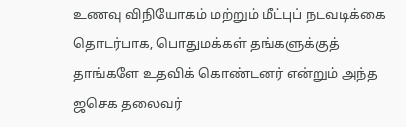உணவு விநியோகம் மற்றும் மீட்புப் நடவடிக்கை தொடர்பாக, பொதுமக்கள் தங்களுக்குத் தாங்களே உதவிக் கொண்டனர் என்றும் அந்த ஜசெக தலைவர்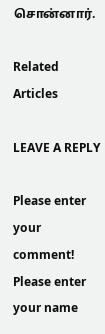சொன்னார்.

Related Articles

LEAVE A REPLY

Please enter your comment!
Please enter your name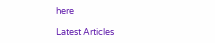here

Latest Articles